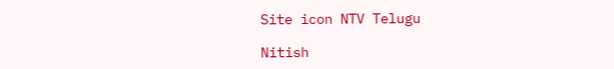Site icon NTV Telugu

Nitish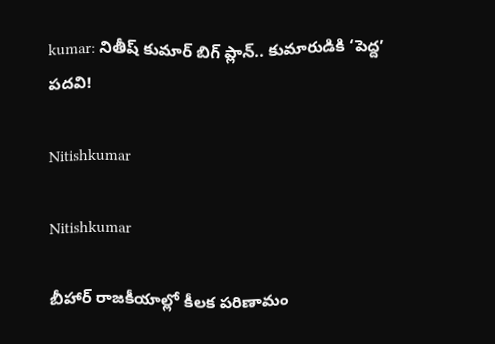kumar: నితీష్ కుమార్ బిగ్ ప్లాన్.. కుమారుడికి ‘పెద్ద’ పదవి!

Nitishkumar

Nitishkumar

బీహార్ రాజకీయాల్లో కీలక పరిణామం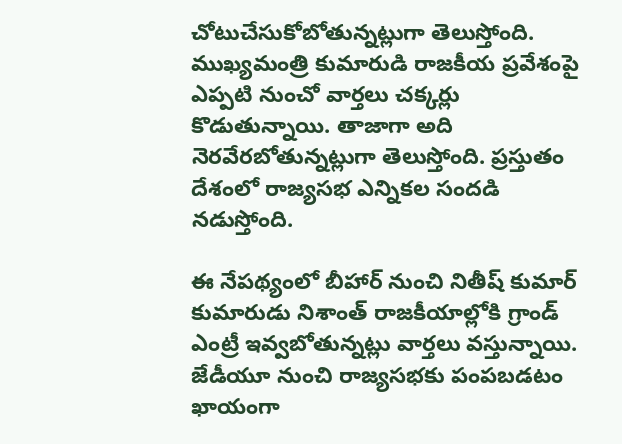చోటుచేసుకోబోతున్నట్లుగా తెలుస్తోంది. ముఖ్యమంత్రి కుమారుడి రాజకీయ ప్రవేశంపై ఎప్పటి నుంచో వార్తలు చక్కర్లు కొడుతున్నాయి. తాజాగా అది నెరవేరబోతున్నట్లుగా తెలుస్తోంది. ప్రస్తుతం దేశంలో రాజ్యసభ ఎన్నికల సందడి నడుస్తోంది.

ఈ నేపథ్యంలో బీహార్ నుంచి నితీష్ కుమార్ కుమారుడు నిశాంత్ రాజకీయాల్లోకి గ్రాండ్ ఎంట్రీ ఇవ్వబోతున్నట్లు వార్తలు వస్తున్నాయి. జేడీయూ నుంచి రాజ్యసభకు పంపబడటం ఖాయంగా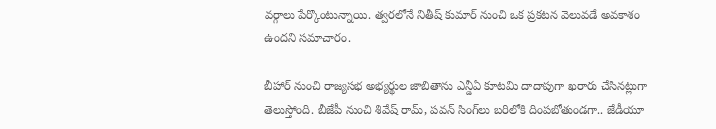వర్గాలు పేర్కొంటున్నాయి. త్వరలోనే నితీష్ కుమార్ నుంచి ఒక ప్రకటన వెలువడే అవకాశం ఉందని సమాచారం.

బీహార్ నుంచి రాజ్యసభ అభ్యర్థుల జాబితాను ఎన్డీఏ కూటమి దాదాపుగా ఖరారు చేసినట్లుగా తెలుస్తోంది. బీజేపీ నుంచి శివేష్ రామ్, పవన్ సింగ్‌లు బరిలోకి దింపబోతుండగా.. జేడీయూ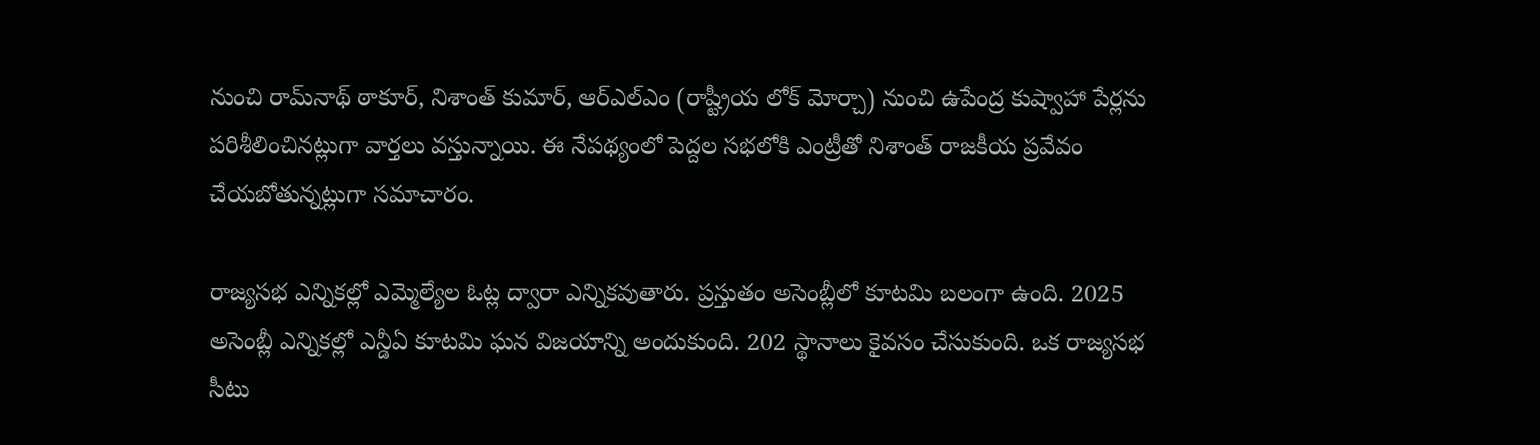నుంచి రామ్‌నాథ్ ఠాకూర్, నిశాంత్ కుమార్‌, ఆర్ఎల్ఎం (రాష్ట్రీయ లోక్ మోర్చా) నుంచి ఉపేంద్ర కుష్వాహా పేర్లను పరిశీలించినట్లుగా వార్తలు వస్తున్నాయి. ఈ నేపథ్యంలో పెద్దల సభలోకి ఎంట్రీతో నిశాంత్ రాజకీయ ప్రవేవం చేయబోతున్నట్లుగా సమాచారం.

రాజ్యసభ ఎన్నికల్లో ఎమ్మెల్యేల ఓట్ల ద్వారా ఎన్నికవుతారు. ప్రస్తుతం అసెంబ్లీలో కూటమి బలంగా ఉంది. 2025 అసెంబ్లీ ఎన్నికల్లో ఎన్డీఏ కూటమి ఘన విజయాన్ని అందుకుంది. 202 స్థానాలు కైవసం చేసుకుంది. ఒక రాజ్యసభ సీటు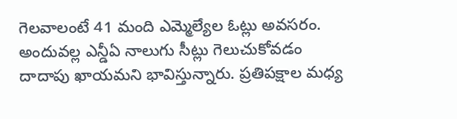గెలవాలంటే 41 మంది ఎమ్మెల్యేల ఓట్లు అవసరం. అందువల్ల ఎన్డీఏ నాలుగు సీట్లు గెలుచుకోవడం దాదాపు ఖాయమని భావిస్తున్నారు. ప్రతిపక్షాల మధ్య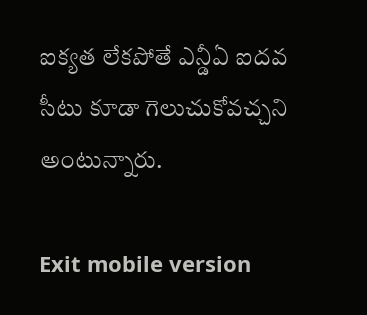ఐక్యత లేకపోతే ఎన్డీఏ ఐదవ సీటు కూడా గెలుచుకోవచ్చని అంటున్నారు.

Exit mobile version